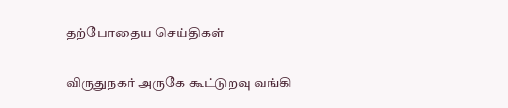தற்போதைய செய்திகள்

விருதுநகர் அருகே கூட்டுறவு வங்கி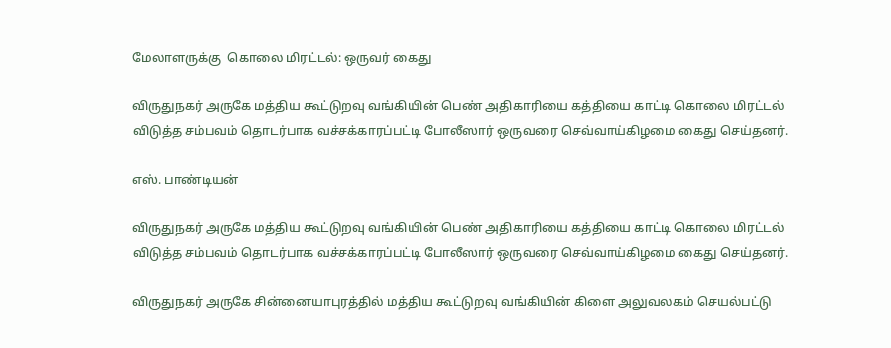மேலாளருக்கு  கொலை மிரட்டல்: ஒருவர் கைது

விருதுநகர் அருகே மத்திய கூட்டுறவு வங்கியின் பெண் அதிகாரியை கத்தியை காட்டி கொலை மிரட்டல் விடுத்த சம்பவம் தொடர்பாக வச்சக்காரப்பட்டி போலீஸார் ஒருவரை செவ்வாய்கிழமை கைது செய்தனர்.

எஸ். பாண்டியன்

விருதுநகர் அருகே மத்திய கூட்டுறவு வங்கியின் பெண் அதிகாரியை கத்தியை காட்டி கொலை மிரட்டல் விடுத்த சம்பவம் தொடர்பாக வச்சக்காரப்பட்டி போலீஸார் ஒருவரை செவ்வாய்கிழமை கைது செய்தனர்.

விருதுநகர் அருகே சின்னையாபுரத்தில் மத்திய கூட்டுறவு வங்கியின் கிளை அலுவலகம் செயல்பட்டு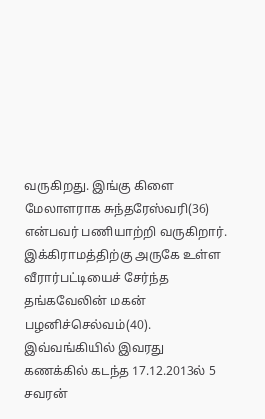வருகிறது. இங்கு கிளை மேலாளராக சுந்தரேஸ்வரி(36) என்பவர் பணியாற்றி வருகிறார். இக்கிராமத்திற்கு அருகே உள்ள வீரார்பட்டியைச் சேர்ந்த தங்கவேலின் மகன் பழனிச்செல்வம்(40). இவ்வங்கியில் இவரது கணக்கில் கடந்த 17.12.2013ல் 5 சவரன்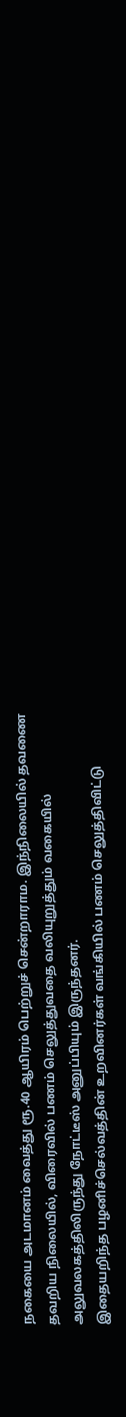நகையை அடமானம் வைத்து ரூ.40 ஆயிரம் பெற்றுச் சென்றாராம. இந்நிலையில் தவணை தவறிய நிலையில், விரைவில் பணம் செலுத்துவதை வலியுறுத்தும் வகையில் அலுவலகத்திலிருந்து நோட்டீஸ் அனுப்பியும் இருந்தனர்.
இதையறிந்த பழனிச்செல்வத்தின் உறவினர்கள் வங்கியில் பணம் செலுத்திவிட்டு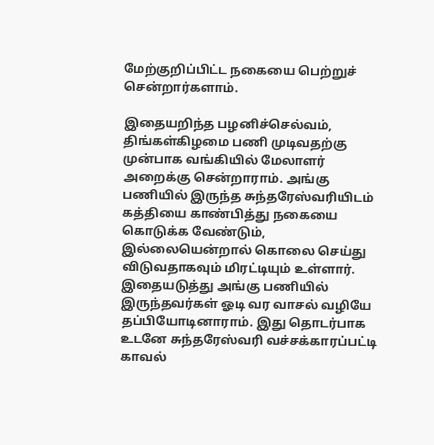மேற்குறிப்பிட்ட நகையை பெற்றுச் சென்றார்களாம்.

இதையறிந்த பழனிச்செல்வம், திங்கள்கிழமை பணி முடிவதற்கு முன்பாக வங்கியில் மேலாளர் அறைக்கு சென்றாராம். அங்கு பணியில் இருந்த சுந்தரேஸ்வரியிடம் கத்தியை காண்பித்து நகையை கொடுக்க வேண்டும், இல்லையென்றால் கொலை செய்து விடுவதாகவும் மிரட்டியும் உள்ளார். இதையடுத்து அங்கு பணியில் இருந்தவர்கள் ஓடி வர வாசல் வழியே தப்பியோடினாராம். இது தொடர்பாக உடனே சுந்தரேஸ்வரி வச்சக்காரப்பட்டி காவல்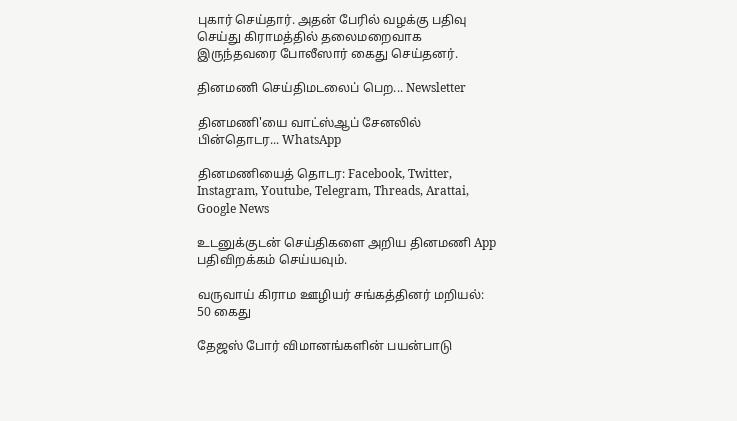புகார் செய்தார். அதன் பேரில் வழக்கு பதிவு செய்து கிராமத்தில் தலைமறைவாக இருந்தவரை போலீஸார் கைது செய்தனர்.

தினமணி செய்திமடலைப் பெற... Newsletter

தினமணி'யை வாட்ஸ்ஆப் சேனலில் பின்தொடர... WhatsApp

தினமணியைத் தொடர: Facebook, Twitter, Instagram, Youtube, Telegram, Threads, Arattai, Google News

உடனுக்குடன் செய்திகளை அறிய தினமணி App பதிவிறக்கம் செய்யவும்.

வருவாய் கிராம ஊழியர் சங்கத்தினர் மறியல்: 50 கைது

தேஜஸ் போர் விமானங்களின் பயன்பாடு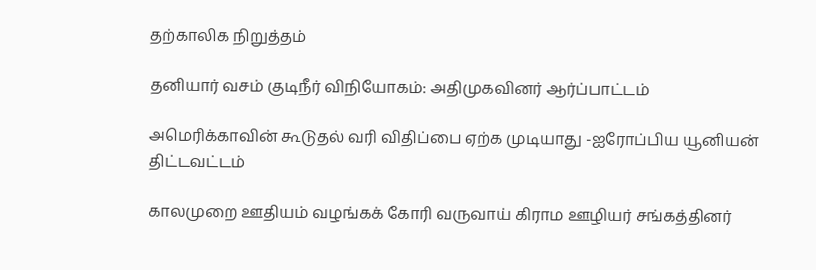தற்காலிக நிறுத்தம்

தனியார் வசம் குடிநீர் விநியோகம்: அதிமுகவினர் ஆர்ப்பாட்டம்

அமெரிக்காவின் கூடுதல் வரி விதிப்பை ஏற்க முடியாது -ஐரோப்பிய யூனியன் திட்டவட்டம்

காலமுறை ஊதியம் வழங்கக் கோரி வருவாய் கிராம ஊழியர் சங்கத்தினர்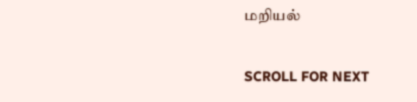மறியல்

SCROLL FOR NEXT